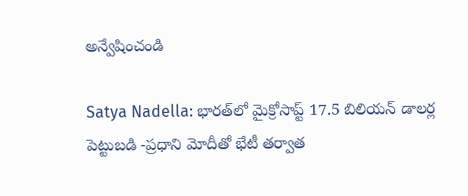అన్వేషించండి

Satya Nadella: భారత్‌లో మైక్రోసాప్ట్ 17.5 బిలియన్ డాలర్ల పెట్టుబడి -ప్రధాని మోదీతో భేటీ తర్వాత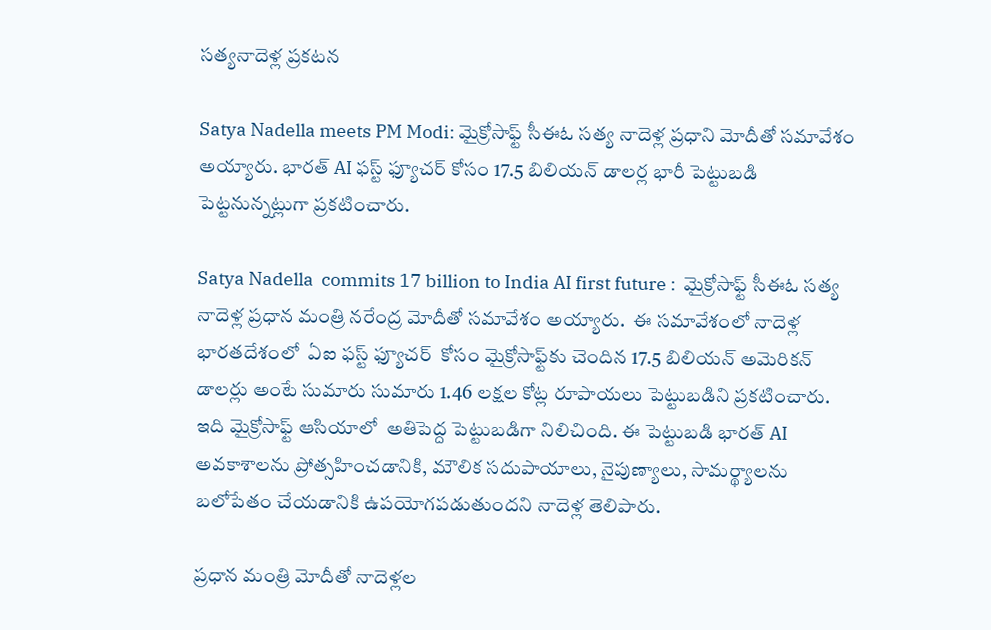సత్యనాదెళ్ల ప్రకటన

Satya Nadella meets PM Modi: మైక్రోసాఫ్ట్ సీఈఓ సత్య నాదెళ్ల ప్రధాని మోదీతో సమావేశం అయ్యారు. భారత్ AI ఫస్ట్ ఫ్యూచర్ కోసం 17.5 బిలియన్ డాలర్ల భారీ పెట్టుబడి పెట్టనున్నట్లుగా ప్రకటించారు.

Satya Nadella  commits 17 billion to India AI first future :  మైక్రోసాఫ్ట్ సీఈఓ సత్య నాదెళ్ల ప్రధాన మంత్రి నరేంద్ర మోదీతో సమావేశం అయ్యారు.  ఈ సమావేశంలో నాదెళ్ల భారతదేశంలో  ఏఐ ఫస్ట్ ఫ్యూచర్  కోసం మైక్రోసాఫ్ట్‌కు చెందిన 17.5 బిలియన్ అమెరికన్ డాలర్లు అంటే సుమారు సుమారు 1.46 లక్షల కోట్ల రూపాయలు పెట్టుబడిని ప్రకటించారు. ఇది మైక్రోసాఫ్ట్ ఆసియాలో  అతిపెద్ద పెట్టుబడిగా నిలిచింది. ఈ పెట్టుబడి భారత్ AI అవకాశాలను ప్రోత్సహించడానికి, మౌలిక సదుపాయాలు, నైపుణ్యాలు, సామర్థ్యాలను బలోపేతం చేయడానికి ఉపయోగపడుతుందని నాదెళ్ల తెలిపారు.

ప్రధాన మంత్రి మోదీతో నాదెళ్లల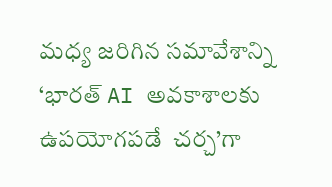మధ్య జరిగిన సమావేశాన్ని ‘భారత్ AI అవకాశాలకు ఉపయోగపడే  చర్చ’గా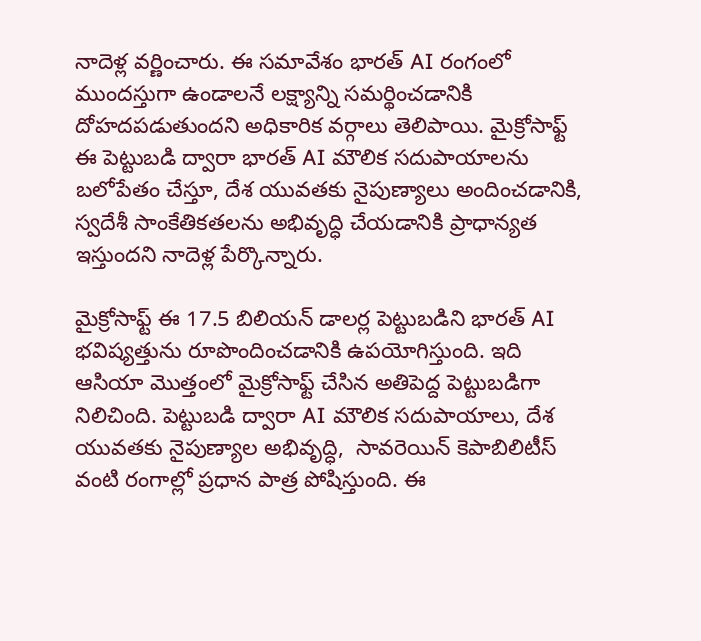నాదెళ్ల వర్ణించారు. ఈ సమావేశం భారత్ AI రంగంలో ముందస్తుగా ఉండాలనే లక్ష్యాన్ని సమర్థించడానికి దోహదపడుతుందని అధికారిక వర్గాలు తెలిపాయి. మైక్రోసాఫ్ట్ ఈ పెట్టుబడి ద్వారా భారత్ AI మౌలిక సదుపాయాలను బలోపేతం చేస్తూ, దేశ యువతకు నైపుణ్యాలు అందించడానికి, స్వదేశీ సాంకేతికతలను అభివృద్ధి చేయడానికి ప్రాధాన్యత ఇస్తుందని నాదెళ్ల పేర్కొన్నారు.

మైక్రోసాఫ్ట్ ఈ 17.5 బిలియన్ డాలర్ల పెట్టుబడిని భారత్ AI భవిష్యత్తును రూపొందించడానికి ఉపయోగిస్తుంది. ఇది ఆసియా మొత్తంలో మైక్రోసాఫ్ట్ చేసిన అతిపెద్ద పెట్టుబడిగా నిలిచింది. పెట్టుబడి ద్వారా AI మౌలిక సదుపాయాలు, దేశ యువతకు నైపుణ్యాల అభివృద్ధి,  సావరెయిన్ కెపాబిలిటీస్ వంటి రంగాల్లో ప్రధాన పాత్ర పోషిస్తుంది. ఈ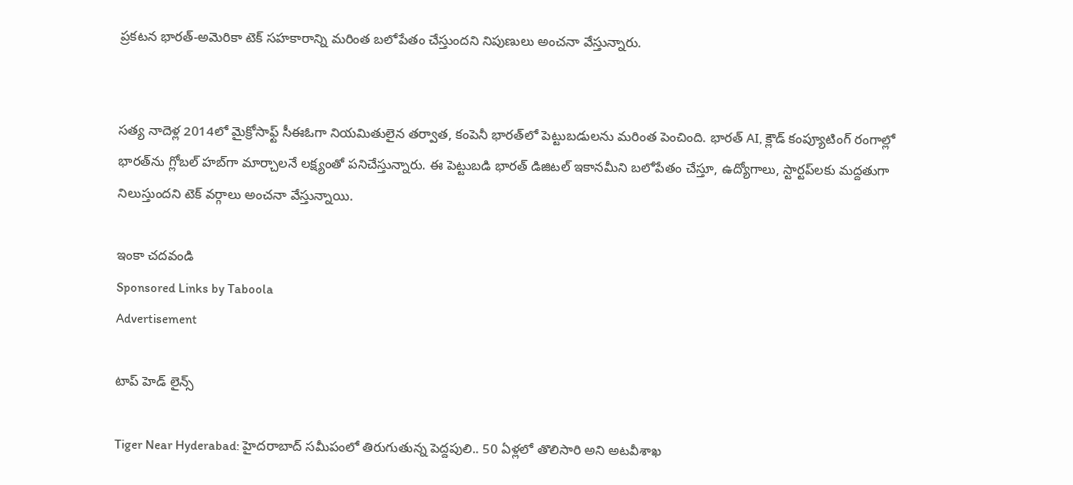ప్రకటన భారత్-అమెరికా టెక్ సహకారాన్ని మరింత బలోపేతం చేస్తుందని నిపుణులు అంచనా వేస్తున్నారు.


సత్య నాదెళ్ల 2014లో మైక్రోసాఫ్ట్ సీఈఓగా నియమితులైన తర్వాత, కంపెనీ భారత్‌లో పెట్టుబడులను మరింత పెంచింది. భారత్ AI, క్లౌడ్ కంప్యూటింగ్ రంగాల్లో భారత్‌ను గ్లోబల్ హబ్‌గా మార్చాలనే లక్ష్యంతో పనిచేస్తున్నారు. ఈ పెట్టుబడి భారత్ డిజిటల్ ఇకానమీని బలోపేతం చేస్తూ, ఉద్యోగాలు, స్టార్టప్‌లకు మద్దతుగా నిలుస్తుందని టెక్ వర్గాలు అంచనా వేస్తున్నాయి.

ఇంకా చదవండి
Sponsored Links by Taboola
Advertisement

టాప్ హెడ్ లైన్స్

Tiger Near Hyderabad: హైదరాబాద్ సమీపంలో తిరుగుతున్న పెద్దపులి.. 50 ఏళ్లలో తొలిసారి అని అటవీశాఖ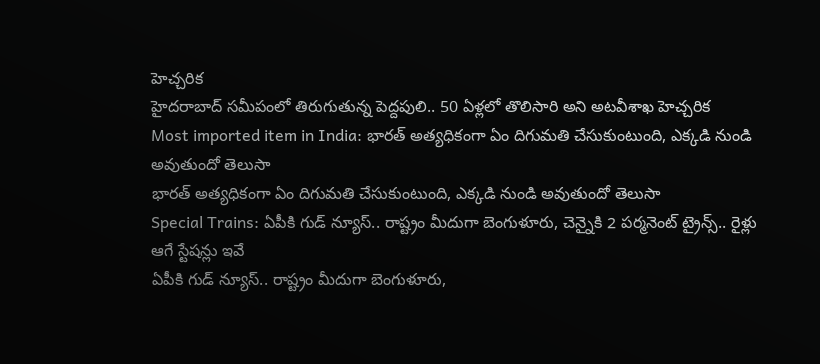హెచ్చరిక
హైదరాబాద్ సమీపంలో తిరుగుతున్న పెద్దపులి.. 50 ఏళ్లలో తొలిసారి అని అటవీశాఖ హెచ్చరిక
Most imported item in India: భారత్ అత్యధికంగా ఏం దిగుమతి చేసుకుంటుంది, ఎక్కడి నుండి అవుతుందో తెలుసా
భారత్ అత్యధికంగా ఏం దిగుమతి చేసుకుంటుంది, ఎక్కడి నుండి అవుతుందో తెలుసా
Special Trains: ఏపీకి గుడ్ న్యూస్.. రాష్ట్రం మీదుగా బెంగుళూరు, చెన్నైకి 2 పర్మనెంట్ ట్రైన్స్.. రైళ్లు ఆగే స్టేషన్లు ఇవే
ఏపీకి గుడ్ న్యూస్.. రాష్ట్రం మీదుగా బెంగుళూరు,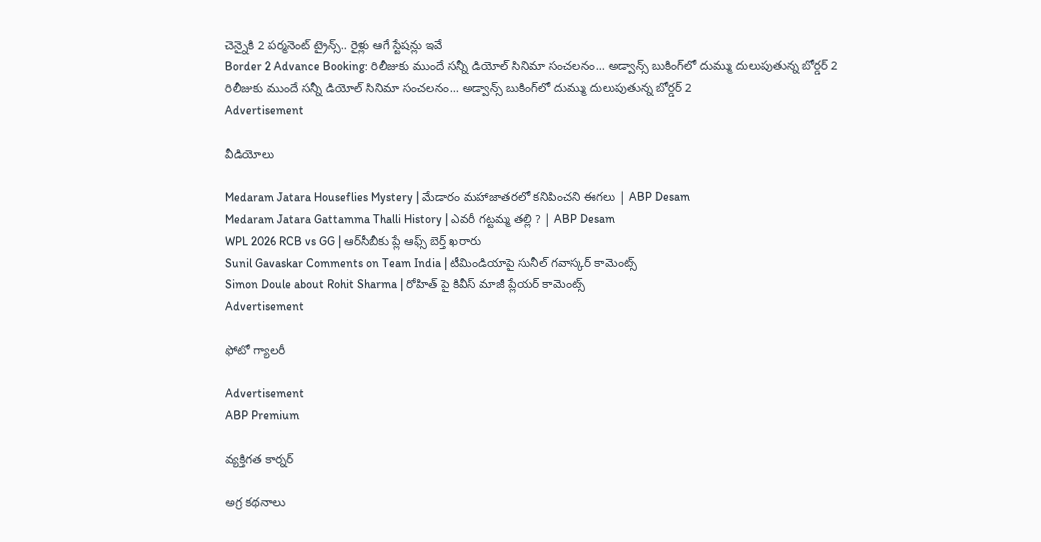చెన్నైకి 2 పర్మనెంట్ ట్రైన్స్.. రైళ్లు ఆగే స్టేషన్లు ఇవే
Border 2 Advance Booking: రిలీజుకు ముందే సన్నీ డియోల్ సినిమా సంచలనం... అడ్వాన్స్ బుకింగ్‌లో దుమ్ము దులుపుతున్న బోర్డర్ 2
రిలీజుకు ముందే సన్నీ డియోల్ సినిమా సంచలనం... అడ్వాన్స్ బుకింగ్‌లో దుమ్ము దులుపుతున్న బోర్డర్ 2
Advertisement

వీడియోలు

Medaram Jatara Houseflies Mystery | మేడారం మహాజాతరలో కనిపించని ఈగలు | ABP Desam
Medaram Jatara Gattamma Thalli History | ఎవరీ గట్టమ్మ తల్లి ? | ABP Desam
WPL 2026 RCB vs GG | ఆర్‌సీబీకు ప్లే ఆఫ్స్ బెర్త్ ఖరారు
Sunil Gavaskar Comments on Team India | టీమిండియాపై సునీల్ గవాస్కర్ కామెంట్స్
Simon Doule about Rohit Sharma | రోహిత్ పై కివీస్ మాజీ ప్లేయర్ కామెంట్స్
Advertisement

ఫోటో గ్యాలరీ

Advertisement
ABP Premium

వ్యక్తిగత కార్నర్

అగ్ర కథనాలు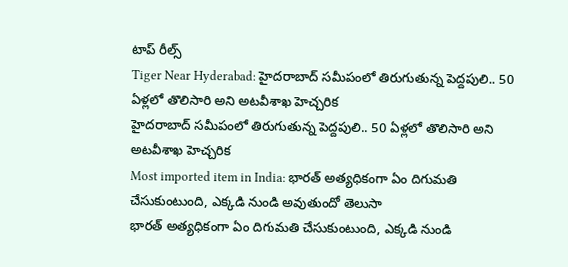టాప్ రీల్స్
Tiger Near Hyderabad: హైదరాబాద్ సమీపంలో తిరుగుతున్న పెద్దపులి.. 50 ఏళ్లలో తొలిసారి అని అటవీశాఖ హెచ్చరిక
హైదరాబాద్ సమీపంలో తిరుగుతున్న పెద్దపులి.. 50 ఏళ్లలో తొలిసారి అని అటవీశాఖ హెచ్చరిక
Most imported item in India: భారత్ అత్యధికంగా ఏం దిగుమతి చేసుకుంటుంది, ఎక్కడి నుండి అవుతుందో తెలుసా
భారత్ అత్యధికంగా ఏం దిగుమతి చేసుకుంటుంది, ఎక్కడి నుండి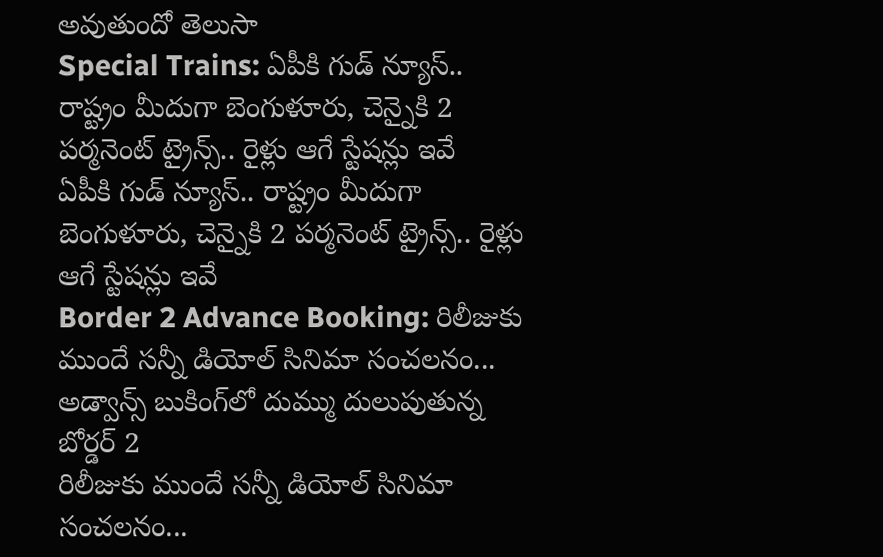అవుతుందో తెలుసా
Special Trains: ఏపీకి గుడ్ న్యూస్.. రాష్ట్రం మీదుగా బెంగుళూరు, చెన్నైకి 2 పర్మనెంట్ ట్రైన్స్.. రైళ్లు ఆగే స్టేషన్లు ఇవే
ఏపీకి గుడ్ న్యూస్.. రాష్ట్రం మీదుగా బెంగుళూరు, చెన్నైకి 2 పర్మనెంట్ ట్రైన్స్.. రైళ్లు ఆగే స్టేషన్లు ఇవే
Border 2 Advance Booking: రిలీజుకు ముందే సన్నీ డియోల్ సినిమా సంచలనం... అడ్వాన్స్ బుకింగ్‌లో దుమ్ము దులుపుతున్న బోర్డర్ 2
రిలీజుకు ముందే సన్నీ డియోల్ సినిమా సంచలనం...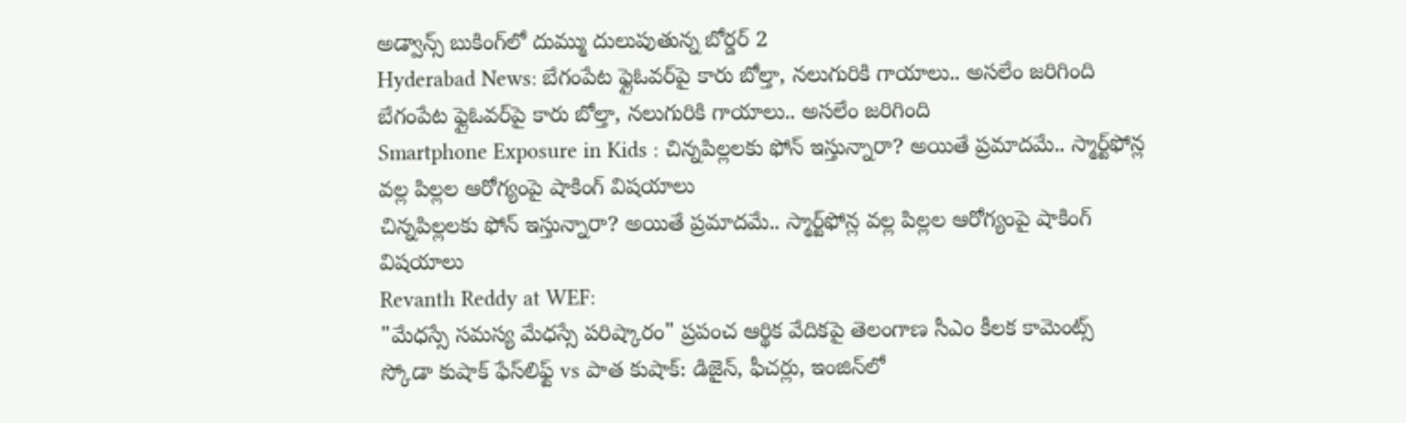అడ్వాన్స్ బుకింగ్‌లో దుమ్ము దులుపుతున్న బోర్డర్ 2
Hyderabad News: బేగంపేట ఫ్లైఓవర్‌పై కారు బోల్తా, నలుగురికి గాయాలు.. అసలేం జరిగింది
బేగంపేట ఫ్లైఓవర్‌పై కారు బోల్తా, నలుగురికి గాయాలు.. అసలేం జరిగింది
Smartphone Exposure in Kids : చిన్నపిల్లలకు ఫోన్ ఇస్తున్నారా? అయితే ప్రమాదమే.. స్మార్ట్‌ఫోన్ల వల్ల పిల్లల ఆరోగ్యంపై షాకింగ్ విషయాలు
చిన్నపిల్లలకు ఫోన్ ఇస్తున్నారా? అయితే ప్రమాదమే.. స్మార్ట్‌ఫోన్ల వల్ల పిల్లల ఆరోగ్యంపై షాకింగ్ విషయాలు
Revanth Reddy at WEF:
"మేధస్సే సమస్య మేధస్సే పరిష్కారం" ప్రపంచ ఆర్థిక వేదికపై తెలంగాణ సీఎం కీలక కామెంట్స్
స్కోడా కుషాక్‌ ఫేస్‌లిఫ్ట్‌ vs పాత కుషాక్‌: డిజైన్‌, ఫీచర్లు, ఇంజిన్‌లో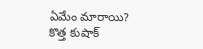ఏమేం మారాయి?
కొత్త కుషాక్‌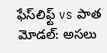ఫేస్‌లిఫ్ట్‌ vs పాత మోడల్‌: అసలు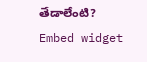తేడాలేంటి?
Embed widget